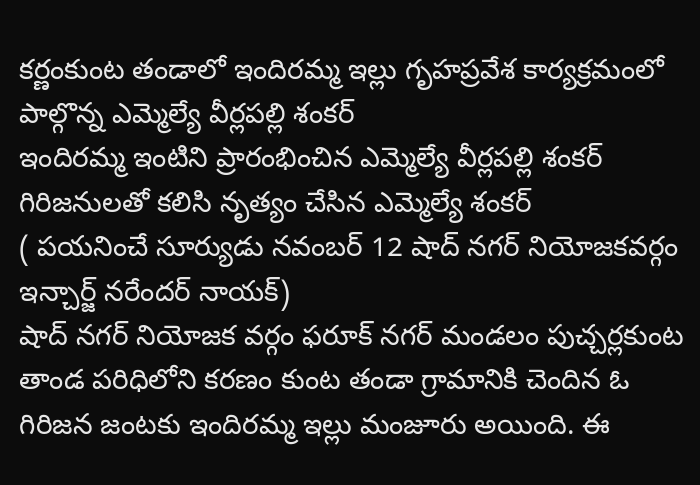కర్ణంకుంట తండాలో ఇందిరమ్మ ఇల్లు గృహప్రవేశ కార్యక్రమంలో పాల్గొన్న ఎమ్మెల్యే వీర్లపల్లి శంకర్
ఇందిరమ్మ ఇంటిని ప్రారంభించిన ఎమ్మెల్యే వీర్లపల్లి శంకర్
గిరిజనులతో కలిసి నృత్యం చేసిన ఎమ్మెల్యే శంకర్
( పయనించే సూర్యుడు నవంబర్ 12 షాద్ నగర్ నియోజకవర్గం ఇన్చార్జ్ నరేందర్ నాయక్)
షాద్ నగర్ నియోజక వర్గం ఫరూక్ నగర్ మండలం పుచ్చర్లకుంట తాండ పరిధిలోని కరణం కుంట తండా గ్రామానికి చెందిన ఓ గిరిజన జంటకు ఇందిరమ్మ ఇల్లు మంజూరు అయింది. ఈ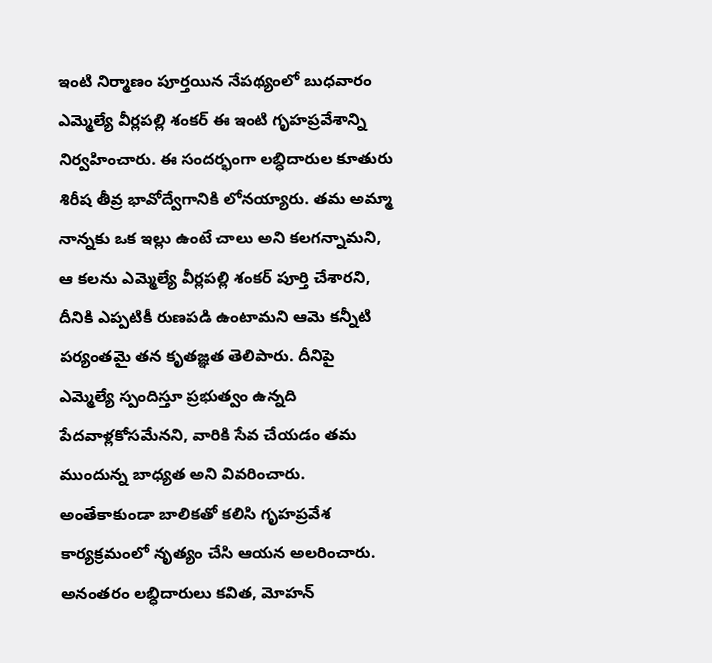ఇంటి నిర్మాణం పూర్తయిన నేపథ్యంలో బుధవారం ఎమ్మెల్యే వీర్లపల్లి శంకర్ ఈ ఇంటి గృహప్రవేశాన్ని నిర్వహించారు. ఈ సందర్భంగా లబ్ధిదారుల కూతురు శిరీష తీవ్ర భావోద్వేగానికి లోనయ్యారు. తమ అమ్మా నాన్నకు ఒక ఇల్లు ఉంటే చాలు అని కలగన్నామని, ఆ కలను ఎమ్మెల్యే వీర్లపల్లి శంకర్ పూర్తి చేశారని, దీనికి ఎప్పటికీ రుణపడి ఉంటామని ఆమె కన్నీటి పర్యంతమై తన కృతజ్ఞత తెలిపారు. దీనిపై ఎమ్మెల్యే స్పందిస్తూ ప్రభుత్వం ఉన్నది పేదవాళ్లకోసమేనని, వారికి సేవ చేయడం తమ ముందున్న బాధ్యత అని వివరించారు. అంతేకాకుండా బాలికతో కలిసి గృహప్రవేశ కార్యక్రమంలో నృత్యం చేసి ఆయన అలరించారు. అనంతరం లబ్ధిదారులు కవిత, మోహన్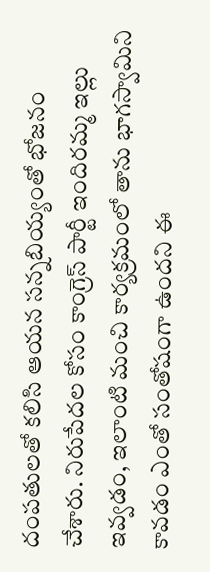దంపతులతో కలిసి ఆయన సన్నబియ్యంతో భోజనం చేశారు. నిరుపేదల కోసం కాంగ్రెస్ పార్టీ ఇందిరమ్మ ఇల్లు ఇవ్వడం, ఇలాంటి మంచి కార్యక్రమంలో తాను భాగస్వామిని కావడం ఎంతో సంతోషంగా ఉందని ఈ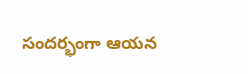సందర్భంగా ఆయన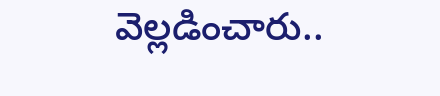వెల్లడించారు..